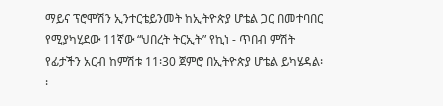ማይና ፕሮሞሽን ኢንተርቴይንመት ከኢትዮጵያ ሆቴል ጋር በመተባበር የሚያካሂደው 11ኛው “ህበረት ትርኢት” የኪነ - ጥበብ ምሽት የፊታችን አርብ ከምሽቱ 11፡30 ጀምሮ በኢትዮጵያ ሆቴል ይካሄዳል፡፡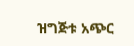ዝግጅቱ አጭር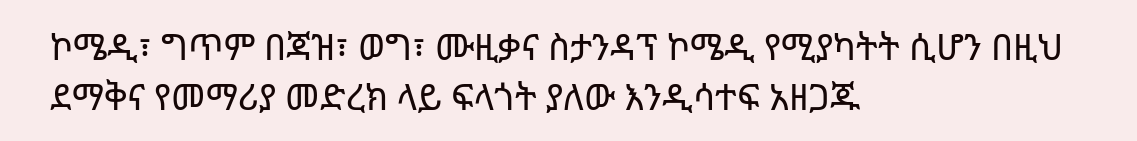ኮሜዲ፣ ግጥም በጃዝ፣ ወግ፣ ሙዚቃና ስታንዳፕ ኮሜዲ የሚያካትት ሲሆን በዚህ ደማቅና የመማሪያ መድረክ ላይ ፍላጎት ያለው እንዲሳተፍ አዘጋጁ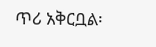ጥሪ አቅርቧል፡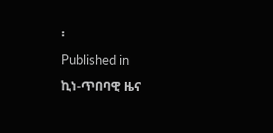፡
Published in
ኪነ-ጥበባዊ ዜና